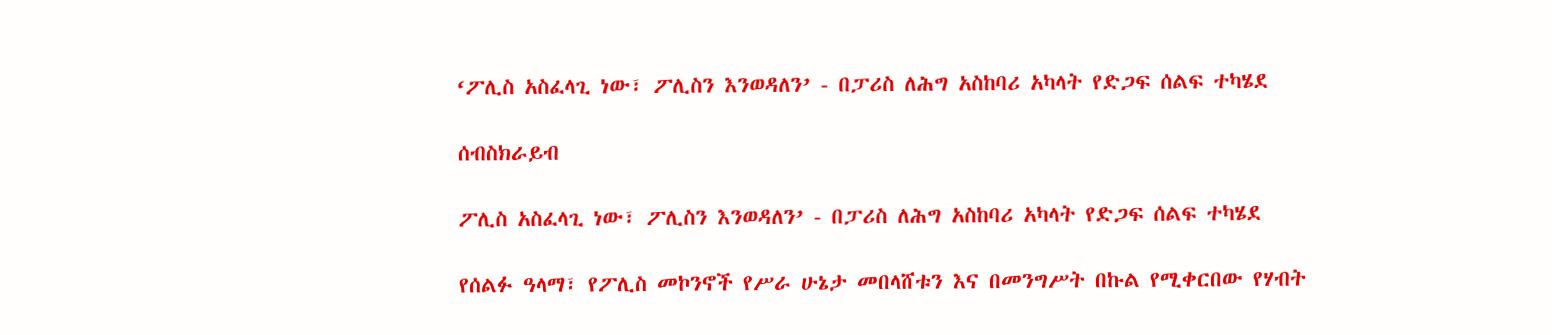‘ፖሊስ አስፈላጊ ነው፣ ፖሊስን እንወዳለን’ - በፓሪስ ለሕግ አስከባሪ አካላት የድጋፍ ሰልፍ ተካሄደ

ሰብስክራይብ

ፖሊስ አስፈላጊ ነው፣ ፖሊስን እንወዳለን’ - በፓሪስ ለሕግ አስከባሪ አካላት የድጋፍ ሰልፍ ተካሄደ

የሰልፉ ዓላማ፣ የፖሊስ መኮንኖች የሥራ ሁኔታ መበላሸቱን እና በመንግሥት በኩል የሚቀርበው የሃብት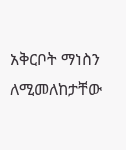አቅርቦት ማነስን ለሚመለከታቸው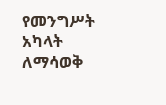የመንግሥት አካላት ለማሳወቅ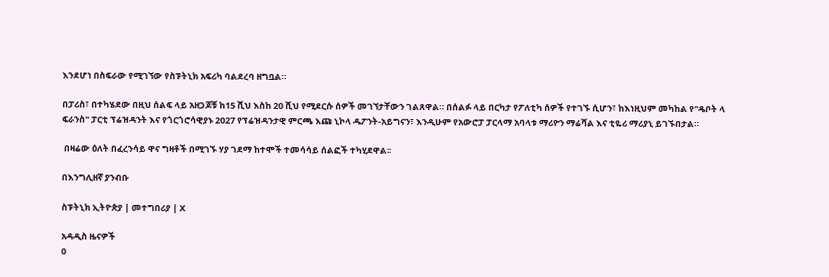እንደሆነ በስፍራው የሚገኘው የስፑትኒክ አፍሪካ ባልደረባ ዘግቧል።

በፓሪስ፣ በተካሄደው በዚህ ሰልፍ ላይ አዘጋጆቹ ከ15 ሺህ እስከ 20 ሺህ የሚደርሱ ሰዎች መገኘታቸውን ገልጸዋል። በሰልፉ ላይ በርካታ የፖለቲካ ሰዎች የተገኙ ሲሆን፣ ከእነዚህም መካከል የ"ዴቦት ላ ፍራንስ" ፓርቲ ፕሬዝዳንት እና የጎርጎሮሳዊያኑ 2027 የፕሬዝዳንታዊ ምርጫ እጩ ኒኮላ ዱፖንት-አይግናን፣ እንዲሁም የአውሮፓ ፓርላማ አባላቱ ማሪዮን ማሬሻል እና ቲዬሪ ማሪያኒ ይገኙበታል።

 በዛሬው ዕለት በፈረንሳይ ዋና ግዛቶች በሚገኙ ሃያ ገደማ ከተሞች ተመሳሳይ ሰልፎች ተካሂደዋል፡፡

በእንግሊዘኛ ያንብቡ

ስፑትኒክ ኢትዮጵያ | መተግበሪያ | X

አዳዲስ ዜናዎች
0